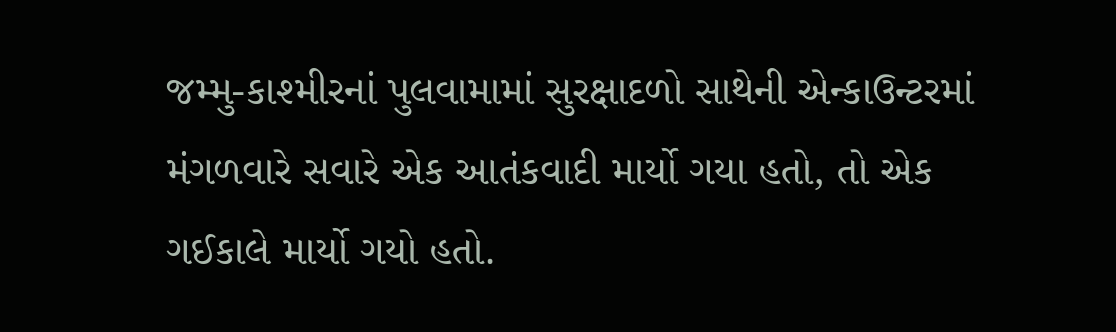જમ્મુ-કાશ્મીરનાં પુલવામામાં સુરક્ષાદળો સાથેની એન્કાઉન્ટરમાં મંગળવારે સવારે એક આતંકવાદી માર્યો ગયા હતો, તો એક ગઈકાલે માર્યો ગયો હતો.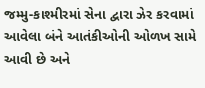જમ્મુ-કાશ્મીરમાં સેના દ્વારા ઝેર કરવામાં આવેલા બંને આતંકીઓની ઓળખ સામે આવી છે અને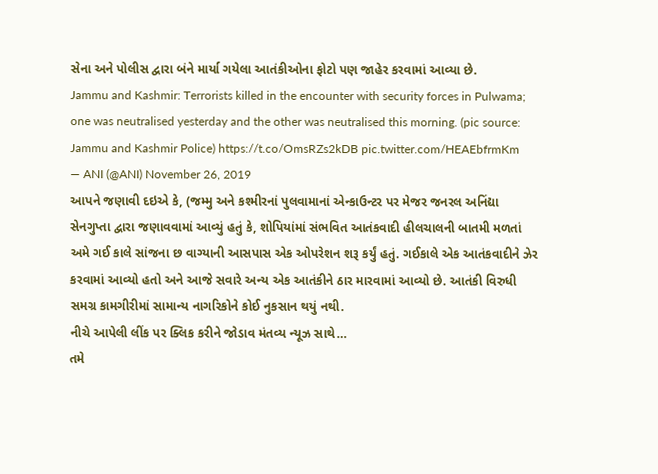સેના અને પોલીસ દ્વારા બંને માર્યા ગયેલા આતંકીઓના ફોટો પણ જાહેર કરવામાં આવ્યા છે.
Jammu and Kashmir: Terrorists killed in the encounter with security forces in Pulwama; one was neutralised yesterday and the other was neutralised this morning. (pic source: Jammu and Kashmir Police) https://t.co/OmsRZs2kDB pic.twitter.com/HEAEbfrmKm
— ANI (@ANI) November 26, 2019
આપને જણાવી દઇએ કે, (જમ્મુ અને કશ્મીરનાં પુલવામાનાં એન્કાઉન્ટર પર મેજર જનરલ અનિંદ્યા સેનગુપ્તા દ્વારા જણાવવામાં આવ્યું હતું કે, શોપિયાંમાં સંભવિત આતંકવાદી હીલચાલની બાતમી મળતાં અમે ગઈ કાલે સાંજના છ વાગ્યાની આસપાસ એક ઓપરેશન શરૂ કર્યું હતું. ગઈકાલે એક આતંકવાદીને ઝેર કરવામાં આવ્યો હતો અને આજે સવારે અન્ય એક આતંકીને ઠાર મારવામાં આવ્યો છે. આતંકી વિરુધી સમગ્ર કામગીરીમાં સામાન્ય નાગરિકોને કોઈ નુકસાન થયું નથી.
નીચે આપેલી લીંક પર ક્લિક કરીને જોડાવ મંતવ્ય ન્યૂઝ સાથે…
તમે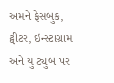અમને ફેસબુક, ટ્વીટર, ઇન્સ્ટાગ્રામ અને યુ ટ્યુબ પર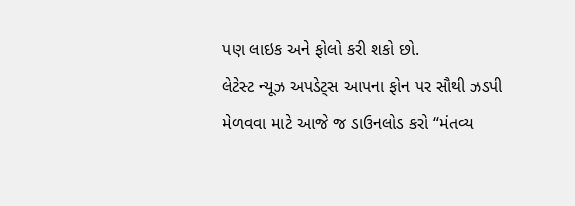પણ લાઇક અને ફોલો કરી શકો છો.
લેટેસ્ટ ન્યૂઝ અપડેટ્સ આપના ફોન પર સૌથી ઝડપી મેળવવા માટે આજે જ ડાઉનલોડ કરો “મંતવ્ય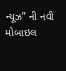ન્યૂઝ” ની નવી મોબાઇલ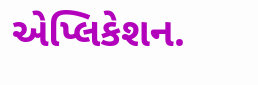એપ્લિકેશન.